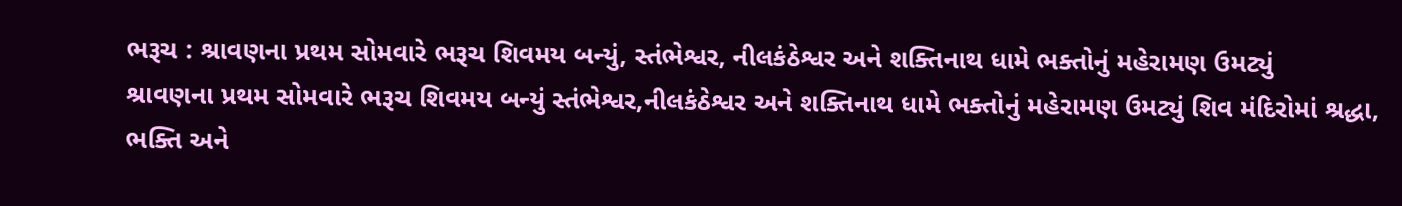ભરૂચ : શ્રાવણના પ્રથમ સોમવારે ભરૂચ શિવમય બન્યું, સ્તંભેશ્વર, નીલકંઠેશ્વર અને શક્તિનાથ ધામે ભક્તોનું મહેરામણ ઉમટ્યું
શ્રાવણના પ્રથમ સોમવારે ભરૂચ શિવમય બન્યું સ્તંભેશ્વર,નીલકંઠેશ્વર અને શક્તિનાથ ધામે ભક્તોનું મહેરામણ ઉમટ્યું શિવ મંદિરોમાં શ્રદ્ધા, ભક્તિ અને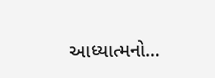આધ્યાત્મનો…